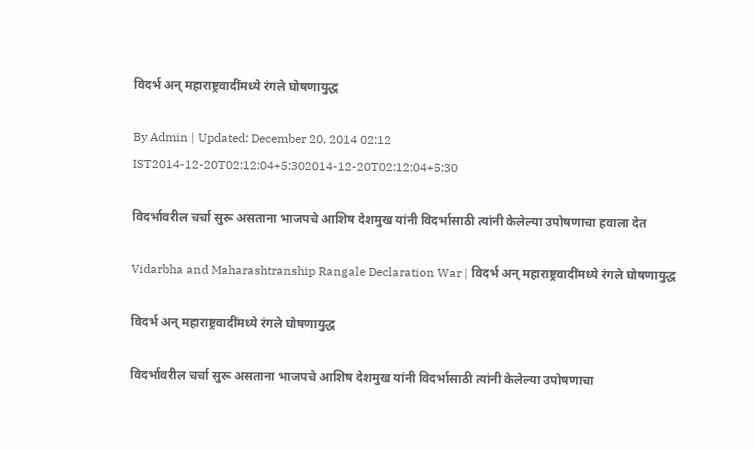विदर्भ अन् महाराष्ट्रवादींमध्ये रंगले घोषणायुद्ध

By Admin | Updated: December 20, 2014 02:12 IST2014-12-20T02:12:04+5:302014-12-20T02:12:04+5:30

विदर्भावरील चर्चा सुरू असताना भाजपचे आशिष देशमुख यांनी विदर्भासाठी त्यांनी केलेल्या उपोषणाचा हवाला देत

Vidarbha and Maharashtranship Rangale Declaration War | विदर्भ अन् महाराष्ट्रवादींमध्ये रंगले घोषणायुद्ध

विदर्भ अन् महाराष्ट्रवादींमध्ये रंगले घोषणायुद्ध

विदर्भावरील चर्चा सुरू असताना भाजपचे आशिष देशमुख यांनी विदर्भासाठी त्यांनी केलेल्या उपोषणाचा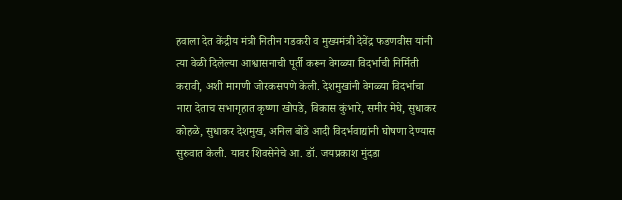हवाला देत केंद्रीय मंत्री नितीन गडकरी व मुख्यमंत्री देवेंद्र फडणवीस यांनी त्या वेळी दिलेल्या आश्वासनाची पूर्ती करून वेगळ्या विदर्भाची निर्मिती करावी, अशी मागणी जोरकसपणे केली. देशमुखांनी वेगळ्या विदर्भाचा नारा देताच सभागृहात कृष्णा खोपडे, विकास कुंभारे, समीर मेघे, सुधाकर कोहळे, सुधाकर देशमुख, अनिल बोंडे आदी विदर्भवाद्यांनी घोषणा देण्यास सुरुवात केली. यावर शिवसेनेचे आ. डॉ. जयप्रकाश मुंदडा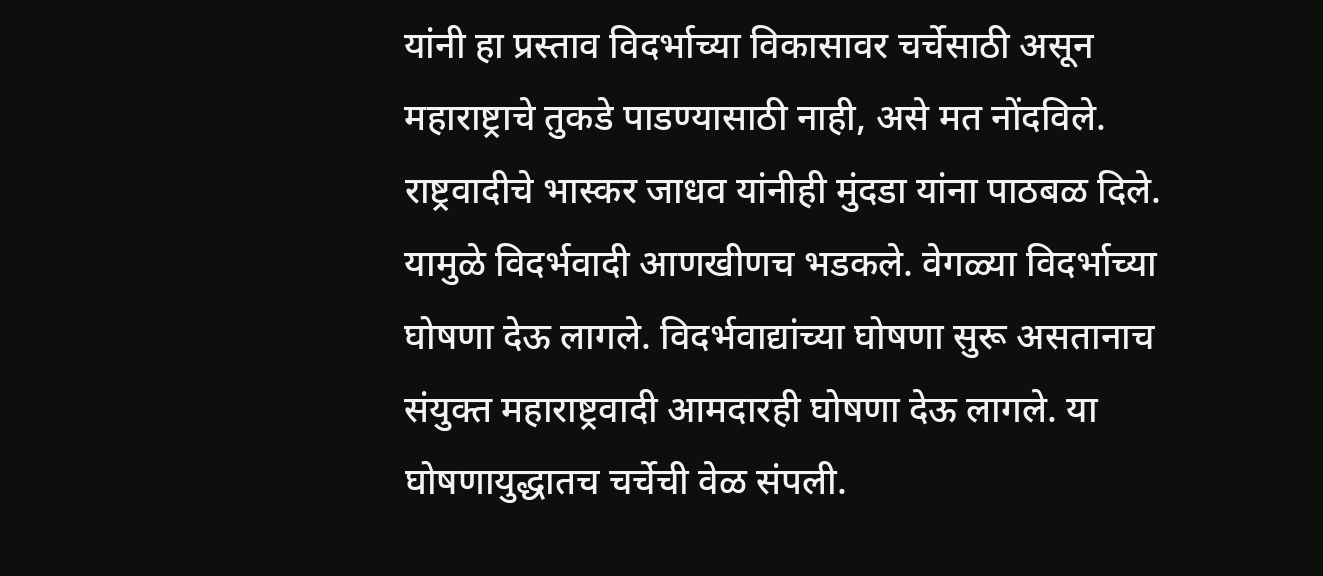यांनी हा प्रस्ताव विदर्भाच्या विकासावर चर्चेसाठी असून महाराष्ट्राचे तुकडे पाडण्यासाठी नाही, असे मत नोंदविले. राष्ट्रवादीचे भास्कर जाधव यांनीही मुंदडा यांना पाठबळ दिले. यामुळे विदर्भवादी आणखीणच भडकले. वेगळ्या विदर्भाच्या घोषणा देऊ लागले. विदर्भवाद्यांच्या घोषणा सुरू असतानाच संयुक्त महाराष्ट्रवादी आमदारही घोषणा देऊ लागले. या घोषणायुद्धातच चर्चेची वेळ संपली.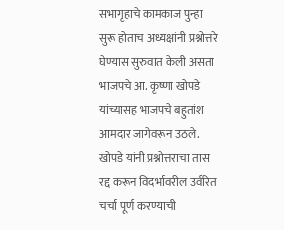सभागृहाचे कामकाज पुन्हा सुरू होताच अध्यक्षांनी प्रश्नोत्तरे घेण्यास सुरुवात केली असता भाजपचे आ. कृष्णा खोपडे यांच्यासह भाजपचे बहुतांश आमदार जागेवरून उठले. खोपडे यांनी प्रश्नोत्तराचा तास रद्द करून विदर्भावरील उर्वरित चर्चा पूर्ण करण्याची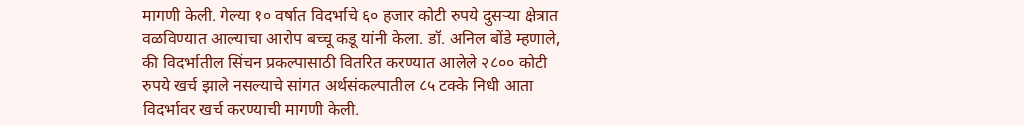मागणी केली. गेल्या १० वर्षात विदर्भाचे ६० हजार कोटी रुपये दुसऱ्या क्षेत्रात वळविण्यात आल्याचा आरोप बच्चू कडू यांनी केला. डॉ. अनिल बोंडे म्हणाले, की विदर्भातील सिंचन प्रकल्पासाठी वितरित करण्यात आलेले २८०० कोटी रुपये खर्च झाले नसल्याचे सांगत अर्थसंकल्पातील ८५ टक्के निधी आता विदर्भावर खर्च करण्याची मागणी केली.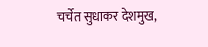चर्चेत सुधाकर देशमुख,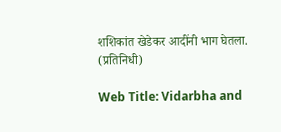शशिकांत खेडेकर आदींनी भाग घेतला. (प्रतिनिधी)

Web Title: Vidarbha and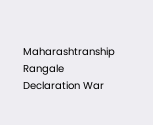Maharashtranship Rangale Declaration War